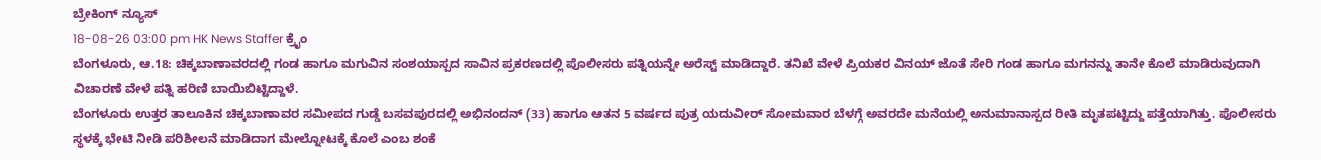ಬ್ರೇಕಿಂಗ್ ನ್ಯೂಸ್
18-08-26 03:00 pm HK News Staffer ಕ್ರೈಂ
ಬೆಂಗಳೂರು, ಆ.18: ಚಿಕ್ಕಬಾಣಾವರದಲ್ಲಿ ಗಂಡ ಹಾಗೂ ಮಗುವಿನ ಸಂಶಯಾಸ್ಪದ ಸಾವಿನ ಪ್ರಕರಣದಲ್ಲಿ ಪೊಲೀಸರು ಪತ್ನಿಯನ್ನೇ ಅರೆಸ್ಟ್ ಮಾಡಿದ್ದಾರೆ. ತನಿಖೆ ವೇಳೆ ಪ್ರಿಯಕರ ವಿನಯ್ ಜೊತೆ ಸೇರಿ ಗಂಡ ಹಾಗೂ ಮಗನನ್ನು ತಾನೇ ಕೊಲೆ ಮಾಡಿರುವುದಾಗಿ ವಿಚಾರಣೆ ವೇಳೆ ಪತ್ನಿ ಹರಿಣಿ ಬಾಯಿಬಿಟ್ಟಿದ್ದಾಳೆ.
ಬೆಂಗಳೂರು ಉತ್ತರ ತಾಲೂಕಿನ ಚಿಕ್ಕಬಾಣಾವರ ಸಮೀಪದ ಗುಡ್ಡೆ ಬಸವಪುರದಲ್ಲಿ ಅಭಿನಂದನ್ (33) ಹಾಗೂ ಆತನ 5 ವರ್ಷದ ಪುತ್ರ ಯದುವೀರ್ ಸೋಮವಾರ ಬೆಳಗ್ಗೆ ಅವರದೇ ಮನೆಯಲ್ಲಿ ಅನುಮಾನಾಸ್ಪದ ರೀತಿ ಮೃತಪಟ್ಟಿದ್ದು ಪತ್ತೆಯಾಗಿತ್ತು. ಪೊಲೀಸರು ಸ್ಥಳಕ್ಕೆ ಭೇಟಿ ನೀಡಿ ಪರಿಶೀಲನೆ ಮಾಡಿದಾಗ ಮೇಲ್ನೋಟಕ್ಕೆ ಕೊಲೆ ಎಂಬ ಶಂಕೆ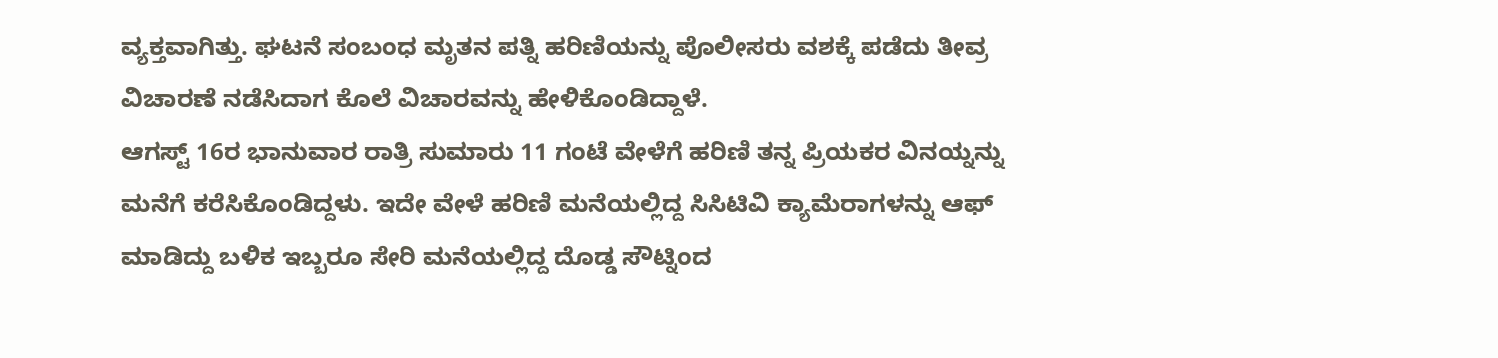ವ್ಯಕ್ತವಾಗಿತ್ತು. ಘಟನೆ ಸಂಬಂಧ ಮೃತನ ಪತ್ನಿ ಹರಿಣಿಯನ್ನು ಪೊಲೀಸರು ವಶಕ್ಕೆ ಪಡೆದು ತೀವ್ರ ವಿಚಾರಣೆ ನಡೆಸಿದಾಗ ಕೊಲೆ ವಿಚಾರವನ್ನು ಹೇಳಿಕೊಂಡಿದ್ದಾಳೆ.
ಆಗಸ್ಟ್ 16ರ ಭಾನುವಾರ ರಾತ್ರಿ ಸುಮಾರು 11 ಗಂಟೆ ವೇಳೆಗೆ ಹರಿಣಿ ತನ್ನ ಪ್ರಿಯಕರ ವಿನಯ್ನನ್ನು ಮನೆಗೆ ಕರೆಸಿಕೊಂಡಿದ್ದಳು. ಇದೇ ವೇಳೆ ಹರಿಣಿ ಮನೆಯಲ್ಲಿದ್ದ ಸಿಸಿಟಿವಿ ಕ್ಯಾಮೆರಾಗಳನ್ನು ಆಫ್ ಮಾಡಿದ್ದು ಬಳಿಕ ಇಬ್ಬರೂ ಸೇರಿ ಮನೆಯಲ್ಲಿದ್ದ ದೊಡ್ಡ ಸೌಟ್ನಿಂದ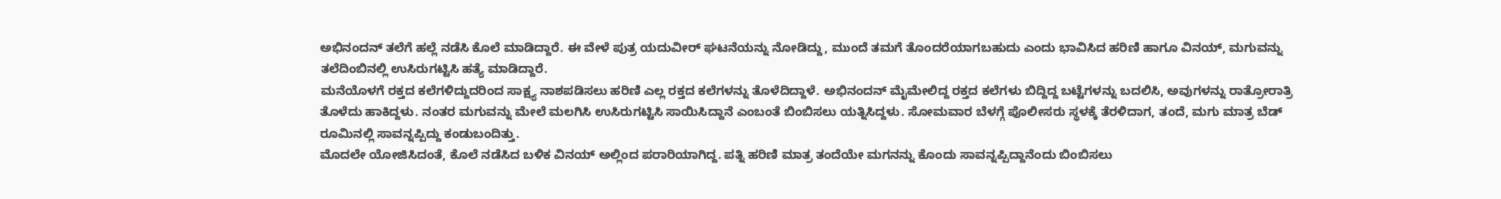ಅಭಿನಂದನ್ ತಲೆಗೆ ಹಲ್ಲೆ ನಡೆಸಿ ಕೊಲೆ ಮಾಡಿದ್ದಾರೆ. ಈ ವೇಳೆ ಪುತ್ರ ಯದುವೀರ್ ಘಟನೆಯನ್ನು ನೋಡಿದ್ದು, ಮುಂದೆ ತಮಗೆ ತೊಂದರೆಯಾಗಬಹುದು ಎಂದು ಭಾವಿಸಿದ ಹರಿಣಿ ಹಾಗೂ ವಿನಯ್, ಮಗುವನ್ನು ತಲೆದಿಂಬಿನಲ್ಲಿ ಉಸಿರುಗಟ್ಟಿಸಿ ಹತ್ಯೆ ಮಾಡಿದ್ದಾರೆ.
ಮನೆಯೊಳಗೆ ರಕ್ತದ ಕಲೆಗಳಿದ್ದುದರಿಂದ ಸಾಕ್ಷ್ಯ ನಾಶಪಡಿಸಲು ಹರಿಣಿ ಎಲ್ಲ ರಕ್ತದ ಕಲೆಗಳನ್ನು ತೊಳೆದಿದ್ದಾಳೆ. ಅಭಿನಂದನ್ ಮೈಮೇಲಿದ್ದ ರಕ್ತದ ಕಲೆಗಳು ಬಿದ್ದಿದ್ದ ಬಟ್ಟೆಗಳನ್ನು ಬದಲಿಸಿ, ಅವುಗಳನ್ನು ರಾತ್ರೋರಾತ್ರಿ ತೊಳೆದು ಹಾಕಿದ್ದಳು. ನಂತರ ಮಗುವನ್ನು ಮೇಲೆ ಮಲಗಿಸಿ ಉಸಿರುಗಟ್ಟಿಸಿ ಸಾಯಿಸಿದ್ದಾನೆ ಎಂಬಂತೆ ಬಿಂಬಿಸಲು ಯತ್ನಿಸಿದ್ದಳು. ಸೋಮವಾರ ಬೆಳಗ್ಗೆ ಪೊಲೀಸರು ಸ್ಥಳಕ್ಕೆ ತೆರಳಿದಾಗ, ತಂದೆ, ಮಗು ಮಾತ್ರ ಬೆಡ್ ರೂಮಿನಲ್ಲಿ ಸಾವನ್ನಪ್ಪಿದ್ದು ಕಂಡುಬಂದಿತ್ತು.
ಮೊದಲೇ ಯೋಜಿಸಿದಂತೆ, ಕೊಲೆ ನಡೆಸಿದ ಬಳಿಕ ವಿನಯ್ ಅಲ್ಲಿಂದ ಪರಾರಿಯಾಗಿದ್ದ. ಪತ್ನಿ ಹರಿಣಿ ಮಾತ್ರ ತಂದೆಯೇ ಮಗನನ್ನು ಕೊಂದು ಸಾವನ್ನಪ್ಪಿದ್ದಾನೆಂದು ಬಿಂಬಿಸಲು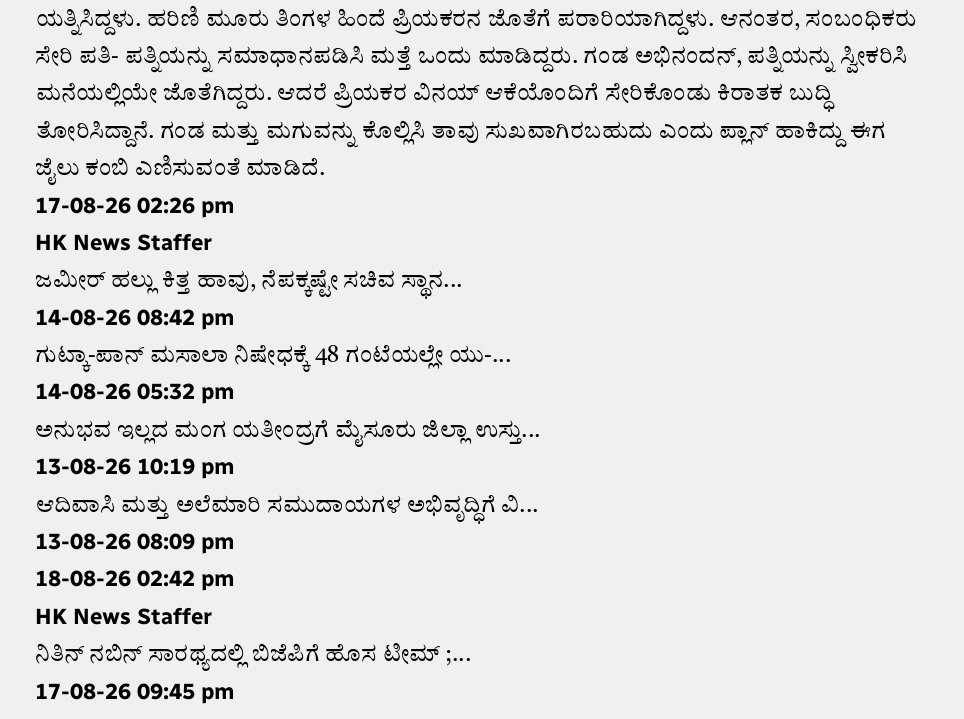ಯತ್ನಿಸಿದ್ದಳು. ಹರಿಣಿ ಮೂರು ತಿಂಗಳ ಹಿಂದೆ ಪ್ರಿಯಕರನ ಜೊತೆಗೆ ಪರಾರಿಯಾಗಿದ್ದಳು. ಆನಂತರ, ಸಂಬಂಧಿಕರು ಸೇರಿ ಪತಿ- ಪತ್ನಿಯನ್ನು ಸಮಾಧಾನಪಡಿಸಿ ಮತ್ತೆ ಒಂದು ಮಾಡಿದ್ದರು. ಗಂಡ ಅಭಿನಂದನ್, ಪತ್ನಿಯನ್ನು ಸ್ವೀಕರಿಸಿ ಮನೆಯಲ್ಲಿಯೇ ಜೊತೆಗಿದ್ದರು. ಆದರೆ ಪ್ರಿಯಕರ ವಿನಯ್ ಆಕೆಯೊಂದಿಗೆ ಸೇರಿಕೊಂಡು ಕಿರಾತಕ ಬುದ್ಧಿ ತೋರಿಸಿದ್ದಾನೆ. ಗಂಡ ಮತ್ತು ಮಗುವನ್ನು ಕೊಲ್ಲಿಸಿ ತಾವು ಸುಖವಾಗಿರಬಹುದು ಎಂದು ಪ್ಲಾನ್ ಹಾಕಿದ್ದು ಈಗ ಜೈಲು ಕಂಬಿ ಎಣಿಸುವಂತೆ ಮಾಡಿದೆ.
17-08-26 02:26 pm
HK News Staffer
ಜಮೀರ್ ಹಲ್ಲು ಕಿತ್ತ ಹಾವು, ನೆಪಕ್ಕಷ್ಟೇ ಸಚಿವ ಸ್ಥಾನ...
14-08-26 08:42 pm
ಗುಟ್ಕಾ-ಪಾನ್ ಮಸಾಲಾ ನಿಷೇಧಕ್ಕೆ 48 ಗಂಟೆಯಲ್ಲೇ ಯು-...
14-08-26 05:32 pm
ಅನುಭವ ಇಲ್ಲದ ಮಂಗ ಯತೀಂದ್ರಗೆ ಮೈಸೂರು ಜಿಲ್ಲಾ ಉಸ್ತು...
13-08-26 10:19 pm
ಆದಿವಾಸಿ ಮತ್ತು ಅಲೆಮಾರಿ ಸಮುದಾಯಗಳ ಅಭಿವೃದ್ಧಿಗೆ ವಿ...
13-08-26 08:09 pm
18-08-26 02:42 pm
HK News Staffer
ನಿತಿನ್ ನಬಿನ್ ಸಾರಥ್ಯದಲ್ಲಿ ಬಿಜೆಪಿಗೆ ಹೊಸ ಟೀಮ್ ;...
17-08-26 09:45 pm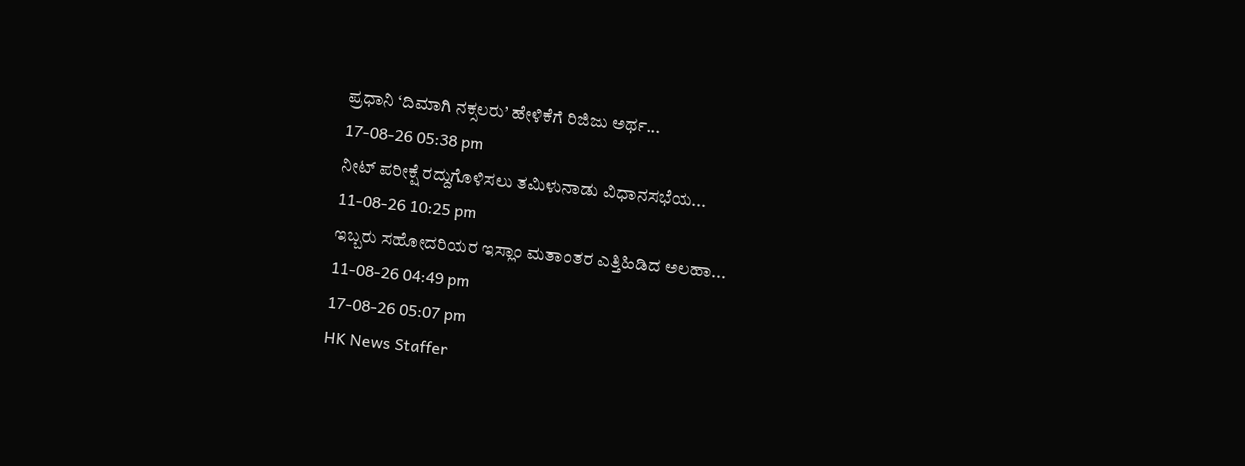ಪ್ರಧಾನಿ ‘ದಿಮಾಗಿ ನಕ್ಸಲರು’ ಹೇಳಿಕೆಗೆ ರಿಜಿಜು ಅರ್ಥ...
17-08-26 05:38 pm
ನೀಟ್ ಪರೀಕ್ಷೆ ರದ್ದುಗೊಳಿಸಲು ತಮಿಳುನಾಡು ವಿಧಾನಸಭೆಯ...
11-08-26 10:25 pm
ಇಬ್ಬರು ಸಹೋದರಿಯರ ಇಸ್ಲಾಂ ಮತಾಂತರ ಎತ್ತಿಹಿಡಿದ ಅಲಹಾ...
11-08-26 04:49 pm
17-08-26 05:07 pm
HK News Staffer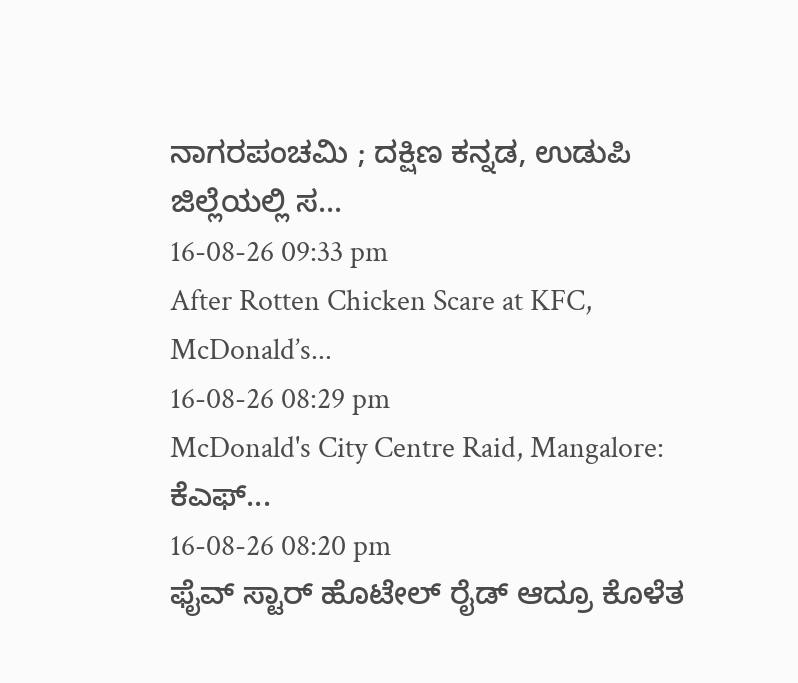ನಾಗರಪಂಚಮಿ ; ದಕ್ಷಿಣ ಕನ್ನಡ, ಉಡುಪಿ ಜಿಲ್ಲೆಯಲ್ಲಿ ಸ...
16-08-26 09:33 pm
After Rotten Chicken Scare at KFC, McDonald’s...
16-08-26 08:29 pm
McDonald's City Centre Raid, Mangalore: ಕೆಎಫ್...
16-08-26 08:20 pm
ಫೈವ್ ಸ್ಟಾರ್ ಹೊಟೇಲ್ ರೈಡ್ ಆದ್ರೂ ಕೊಳೆತ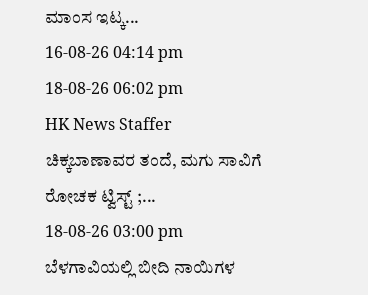ಮಾಂಸ ಇಟ್ಕ...
16-08-26 04:14 pm
18-08-26 06:02 pm
HK News Staffer
ಚಿಕ್ಕಬಾಣಾವರ ತಂದೆ, ಮಗು ಸಾವಿಗೆ ರೋಚಕ ಟ್ವಿಸ್ಟ್ ;...
18-08-26 03:00 pm
ಬೆಳಗಾವಿಯಲ್ಲಿ ಬೀದಿ ನಾಯಿಗಳ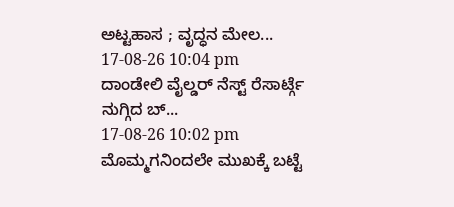ಅಟ್ಟಹಾಸ ; ವೃದ್ಧನ ಮೇಲ...
17-08-26 10:04 pm
ದಾಂಡೇಲಿ ವೈಲ್ಡರ್ ನೆಸ್ಟ್ ರೆಸಾರ್ಟ್ಗೆ ನುಗ್ಗಿದ ಬ್...
17-08-26 10:02 pm
ಮೊಮ್ಮಗನಿಂದಲೇ ಮುಖಕ್ಕೆ ಬಟ್ಟೆ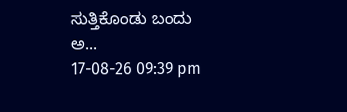ಸುತ್ತಿಕೊಂಡು ಬಂದು ಅ...
17-08-26 09:39 pm